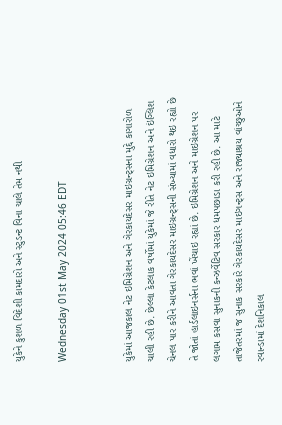યુકેને કુશળ વિદેશી કામદારો અને સ્ટુડન્ટ વિના ચાલે તેમ નથી

Wednesday 01st May 2024 05:46 EDT


યુકેમાં આજકાલ નેટ ઇમિગ્રેશન અને ગેરકાયદેસર માઇગ્રન્ટ્સના મુદ્દે કાગારોળ ચાલી રહી છે. છેલ્લા કેટલાક વર્ષોમાં યુકેમાં જે રીતે નેટ ઇમિગ્રેશન અને ઇંગ્લિશ ચેનલ પાર કરીને આવતા ગેરકાયદેસર માઇગ્રન્ટ્સની સંખ્યામાં વધારો થઇ રહ્યો છે તે જોતાં હાર્ડલાઇનર્સના ભવાં ખેંચાઇ રહ્યાં છે. ઇમિગ્રેશન અને માઇગ્રેશન પર લગામ કસવા સુનાકની કન્ઝર્વેટિવ સરકાર ધમપછાડા કરી રહી છે. આ માટે તાજેતરમાં જ સુનાક સરકારે ગેરકાયદેસર માઇગન્ટ્સ અને રાજ્યાશ્રય વાંચ્છુઓને રવાન્ડામાં દેશનિકાલ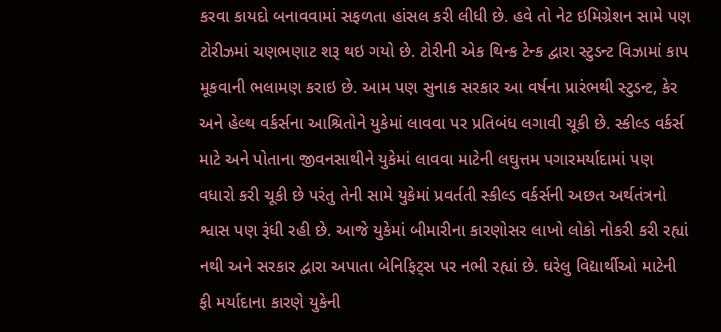કરવા કાયદો બનાવવામાં સફળતા હાંસલ કરી લીધી છે. હવે તો નેટ ઇમિગ્રેશન સામે પણ ટોરીઝમાં ચણભણાટ શરૂ થઇ ગયો છે. ટોરીની એક થિન્ક ટેન્ક દ્વારા સ્ટુડન્ટ વિઝામાં કાપ મૂકવાની ભલામણ કરાઇ છે. આમ પણ સુનાક સરકાર આ વર્ષના પ્રારંભથી સ્ટુડન્ટ, કેર અને હેલ્થ વર્કર્સના આશ્રિતોને યુકેમાં લાવવા પર પ્રતિબંધ લગાવી ચૂકી છે. સ્કીલ્ડ વર્કર્સ માટે અને પોતાના જીવનસાથીને યુકેમાં લાવવા માટેની લઘુત્તમ પગારમર્યાદામાં પણ વધારો કરી ચૂકી છે પરંતુ તેની સામે યુકેમાં પ્રવર્તતી સ્કીલ્ડ વર્કર્સની અછત અર્થતંત્રનો શ્વાસ પણ રૂંધી રહી છે. આજે યુકેમાં બીમારીના કારણોસર લાખો લોકો નોકરી કરી રહ્યાં નથી અને સરકાર દ્વારા અપાતા બેનિફિટ્સ પર નભી રહ્યાં છે. ઘરેલુ વિદ્યાર્થીઓ માટેની ફી મર્યાદાના કારણે યુકેની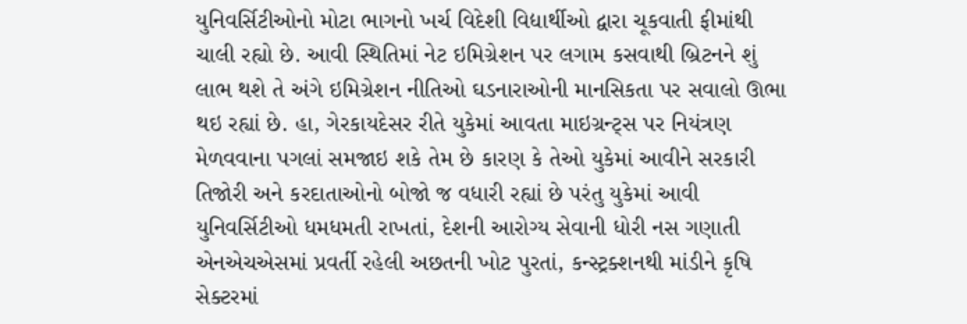યુનિવર્સિટીઓનો મોટા ભાગનો ખર્ચ વિદેશી વિદ્યાર્થીઓ દ્વારા ચૂકવાતી ફીમાંથી ચાલી રહ્યો છે. આવી સ્થિતિમાં નેટ ઇમિગ્રેશન પર લગામ કસવાથી બ્રિટનને શું લાભ થશે તે અંગે ઇમિગ્રેશન નીતિઓ ઘડનારાઓની માનસિકતા પર સવાલો ઊભા થઇ રહ્યાં છે. હા, ગેરકાયદેસર રીતે યુકેમાં આવતા માઇગ્રન્ટ્સ પર નિયંત્રણ મેળવવાના પગલાં સમજાઇ શકે તેમ છે કારણ કે તેઓ યુકેમાં આવીને સરકારી તિજોરી અને કરદાતાઓનો બોજો જ વધારી રહ્યાં છે પરંતુ યુકેમાં આવી યુનિવર્સિટીઓ ધમધમતી રાખતાં, દેશની આરોગ્ય સેવાની ધોરી નસ ગણાતી એનએચએસમાં પ્રવર્તી રહેલી અછતની ખોટ પુરતાં, કન્સ્ટ્રક્શનથી માંડીને કૃષિ સેક્ટરમાં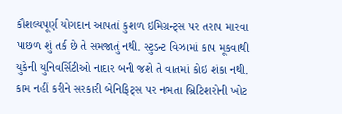કૌશલ્યપૂર્ણ યોગદાન આપતાં કુશળ ઇમિગ્રન્ટ્સ પર તરાપ મારવા પાછળ શું તર્ક છે તે સમજાતું નથી. સ્ટુડન્ટ વિઝામાં કાપ મૂકવાથી યુકેની યુનિવર્સિટીઓ નાદાર બની જશે તે વાતમાં કોઇ શંકા નથી. કામ નહીં કરીને સરકારી બેનિફિટ્સ પર નભતા બ્રિટિશરોની ખોટ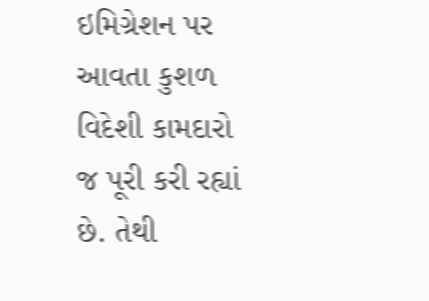ઇમિગ્રેશન પર આવતા કુશળ વિદેશી કામદારો જ પૂરી કરી રહ્યાં છે. તેથી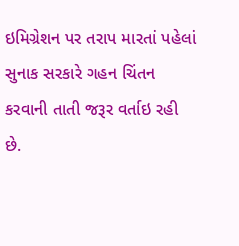ઇમિગ્રેશન પર તરાપ મારતાં પહેલાં સુનાક સરકારે ગહન ચિંતન કરવાની તાતી જરૂર વર્તાઇ રહી છે.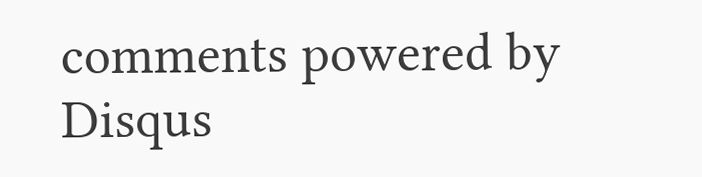comments powered by Disqus